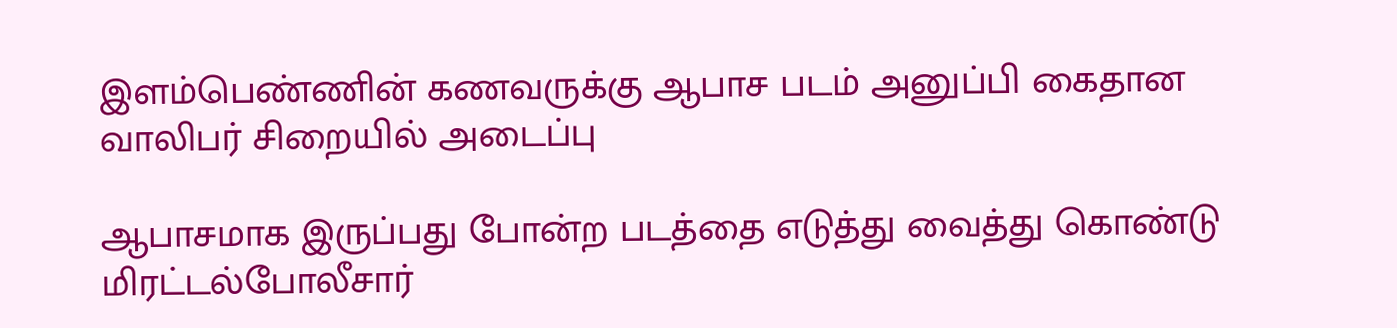இளம்பெண்ணின் கணவருக்கு ஆபாச படம் அனுப்பி கைதான வாலிபர் சிறையில் அடைப்பு

ஆபாசமாக இருப்பது போன்ற படத்தை எடுத்து வைத்து கொண்டு மிரட்டல்போலீசார்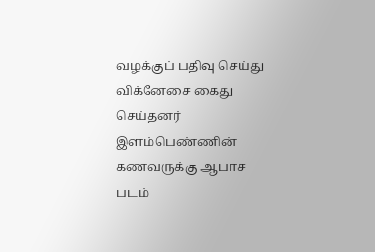வழக்குப் பதிவு செய்து விக்னேசை கைது செய்தனர்
இளம்பெண்ணின் கணவருக்கு ஆபாச படம்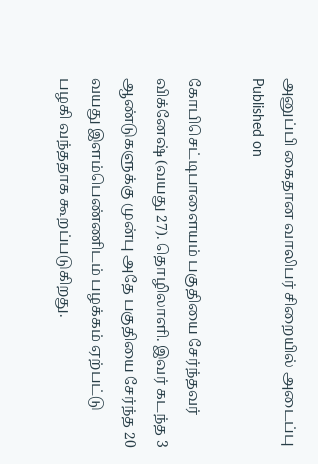அனுப்பி கைதான வாலிபர் சிறையில் அடைப்பு
Published on

கோபிசெட்டிபாளையம் பகுதியை சேர்ந்தவர் விக்னேஷ் (வயது 27). தொழிலாளி. இவர் கடந்த 3 ஆண்டுகளுக்கு முன்பு அதே பகுதியை சேர்ந்த 20 வயது இளம்பெண்ணிடம் பழக்கம் ஏற்பட்டு பழகி வந்ததாக கூறப்படுகிறது.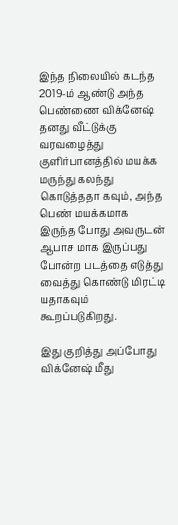இந்த நிலையில் கடந்த 2019-ம் ஆண்டு அந்த பெண்ணை விக்னேஷ் தனது வீட்டுக்கு வரவழைத்து குளிர்பானத்தில் மயக்க மருந்து கலந்து கொடுத்ததா கவும், அந்த பெண் மயக்கமாக இருந்த போது அவருடன் ஆபாச மாக இருப்பது போன்ற படத்தை எடுத்து வைத்து கொண்டு மிரட்டி யதாகவும் கூறப்படுகிறது.

இது குறித்து அப்போது விக்னேஷ் மீது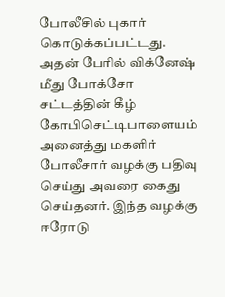போலீசில் புகார் கொடுக்கப்பட்டது. அதன் பேரில் விக்னேஷ் மீது போக்சோ சட்டத்தின் கீழ் கோபிசெட்டிபாளையம் அனைத்து மகளிர் போலீசார் வழக்கு பதிவு செய்து அவரை கைது செய்தனர். இந்த வழக்கு ஈரோடு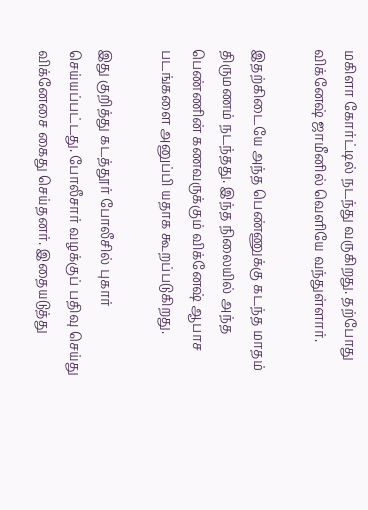மகிளா கோர்ட்டில் நடந்து வருகிறது. தற்போது விக்னேஷ் ஜாமீனில் வெளியே வந்துள்ளார்.

இதற்கிடையே அந்த பெண்ணுக்கு கடந்த மாதம் திருமணம் நடந்தது. இந்த நிலையில் அந்த பெண்ணின் கணவருக்கும் விக்னேஷ் ஆபாச படங்களை அனுப்பி யதாக கூறப்படுகிறது.

இது குறித்து கடத்தூர் போலீசில் புகார் செய்யப்பட்டது. போலீசார் வழக்குப் பதிவு செய்து விக்னேசை கைது செய்தனர். இதையடுத்து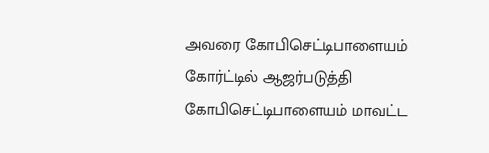அவரை கோபிசெட்டிபாளையம் கோர்ட்டில் ஆஜர்படுத்தி கோபிசெட்டிபாளையம் மாவட்ட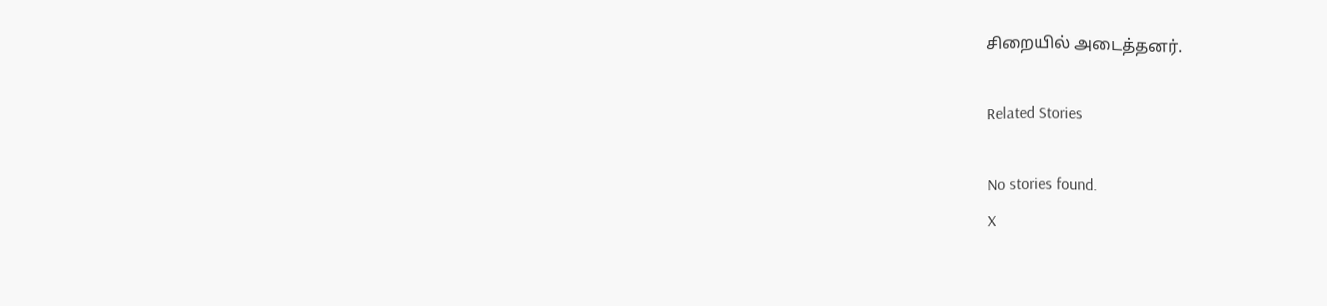சிறையில் அடைத்தனர்.

Related Stories

No stories found.
X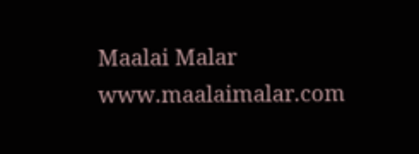Maalai Malar
www.maalaimalar.com